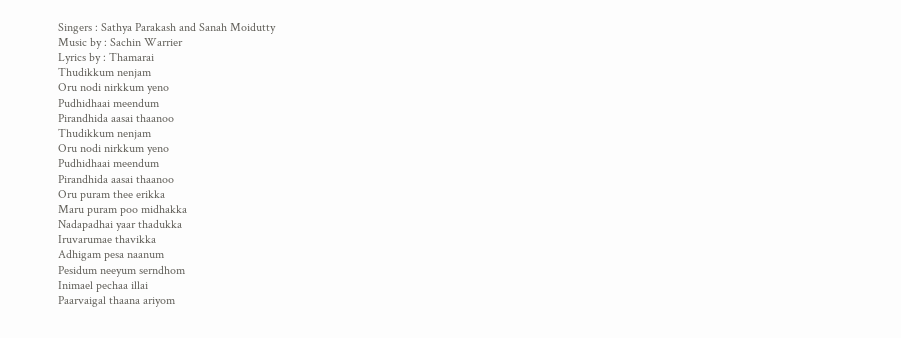Singers : Sathya Parakash and Sanah Moidutty
Music by : Sachin Warrier
Lyrics by : Thamarai
Thudikkum nenjam
Oru nodi nirkkum yeno
Pudhidhaai meendum
Pirandhida aasai thaanoo
Thudikkum nenjam
Oru nodi nirkkum yeno
Pudhidhaai meendum
Pirandhida aasai thaanoo
Oru puram thee erikka
Maru puram poo midhakka
Nadapadhai yaar thadukka
Iruvarumae thavikka
Adhigam pesa naanum
Pesidum neeyum serndhom
Inimael pechaa illai
Paarvaigal thaana ariyom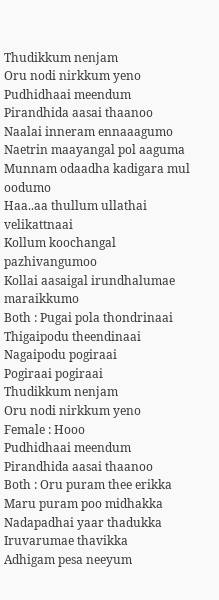Thudikkum nenjam
Oru nodi nirkkum yeno
Pudhidhaai meendum
Pirandhida aasai thaanoo
Naalai inneram ennaaagumo
Naetrin maayangal pol aaguma
Munnam odaadha kadigara mul oodumo
Haa..aa thullum ullathai velikattnaai
Kollum koochangal pazhivangumoo
Kollai aasaigal irundhalumae maraikkumo
Both : Pugai pola thondrinaai
Thigaipodu theendinaai
Nagaipodu pogiraai
Pogiraai pogiraai
Thudikkum nenjam
Oru nodi nirkkum yeno
Female : Hooo
Pudhidhaai meendum
Pirandhida aasai thaanoo
Both : Oru puram thee erikka
Maru puram poo midhakka
Nadapadhai yaar thadukka
Iruvarumae thavikka
Adhigam pesa neeyum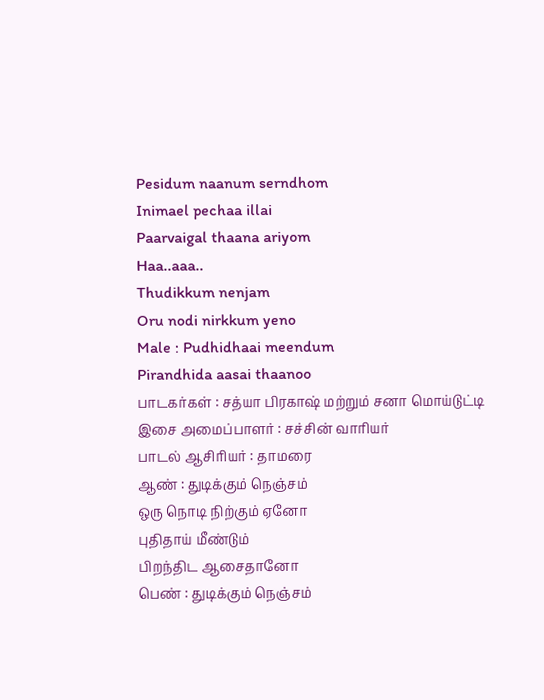Pesidum naanum serndhom
Inimael pechaa illai
Paarvaigal thaana ariyom
Haa..aaa..
Thudikkum nenjam
Oru nodi nirkkum yeno
Male : Pudhidhaai meendum
Pirandhida aasai thaanoo
பாடகர்கள் : சத்யா பிரகாஷ் மற்றும் சனா மொய்டுட்டி
இசை அமைப்பாளர் : சச்சின் வாரியர்
பாடல் ஆசிரியர் : தாமரை
ஆண் : துடிக்கும் நெஞ்சம்
ஒரு நொடி நிற்கும் ஏனோ
புதிதாய் மீண்டும்
பிறந்திட ஆசைதானோ
பெண் : துடிக்கும் நெஞ்சம்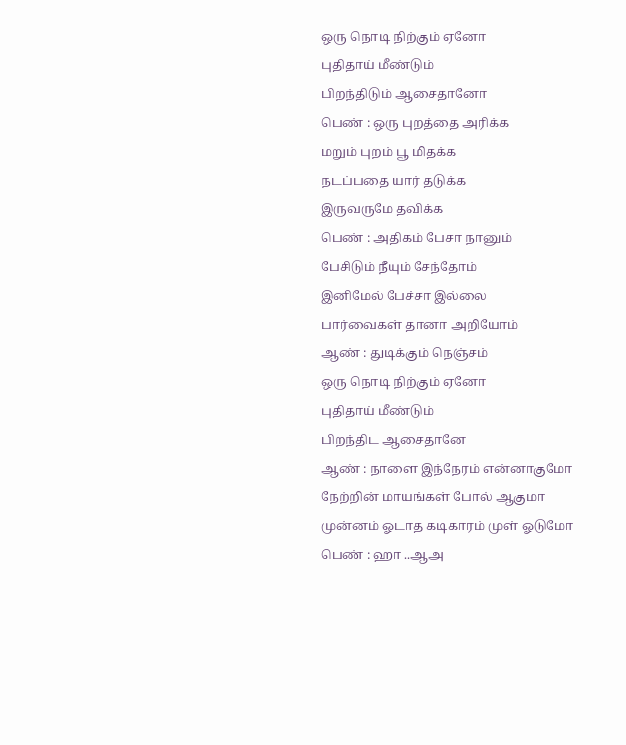ஒரு நொடி நிற்கும் ஏனோ
புதிதாய் மீண்டும்
பிறந்திடும் ஆசைதானோ
பெண் : ஒரு புறத்தை அரிக்க
மறும் புறம் பூ மிதக்க
நடப்பதை யார் தடுக்க
இருவருமே தவிக்க
பெண் : அதிகம் பேசா நானும்
பேசிடும் நீயும் சேந்தோம்
இனிமேல் பேச்சா இல்லை
பார்வைகள் தானா அறியோம்
ஆண் : துடிக்கும் நெஞ்சம்
ஒரு நொடி நிற்கும் ஏனோ
புதிதாய் மீண்டும்
பிறந்திட ஆசைதானே
ஆண் : நாளை இந்நேரம் என்னாகுமோ
நேற்றின் மாயங்கள் போல் ஆகுமா
முன்னம் ஓடாத கடிகாரம் முள் ஓடுமோ
பெண் : ஹா ..ஆஅ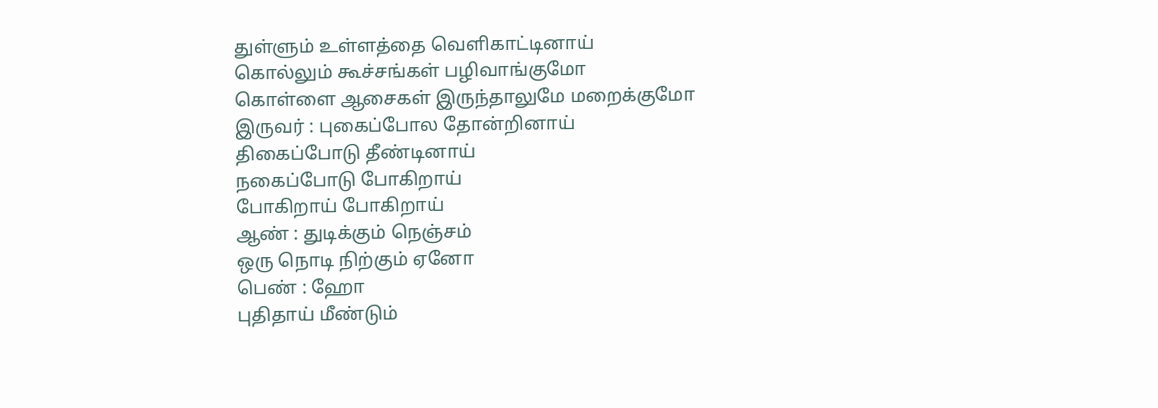துள்ளும் உள்ளத்தை வெளிகாட்டினாய்
கொல்லும் கூச்சங்கள் பழிவாங்குமோ
கொள்ளை ஆசைகள் இருந்தாலுமே மறைக்குமோ
இருவர் : புகைப்போல தோன்றினாய்
திகைப்போடு தீண்டினாய்
நகைப்போடு போகிறாய்
போகிறாய் போகிறாய்
ஆண் : துடிக்கும் நெஞ்சம்
ஒரு நொடி நிற்கும் ஏனோ
பெண் : ஹோ
புதிதாய் மீண்டும்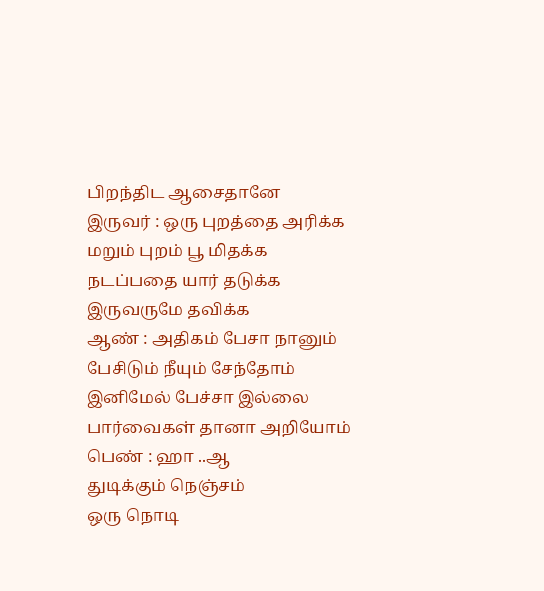பிறந்திட ஆசைதானே
இருவர் : ஒரு புறத்தை அரிக்க
மறும் புறம் பூ மிதக்க
நடப்பதை யார் தடுக்க
இருவருமே தவிக்க
ஆண் : அதிகம் பேசா நானும்
பேசிடும் நீயும் சேந்தோம்
இனிமேல் பேச்சா இல்லை
பார்வைகள் தானா அறியோம்
பெண் : ஹா ..ஆ
துடிக்கும் நெஞ்சம்
ஒரு நொடி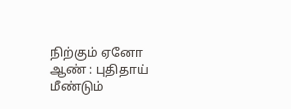நிற்கும் ஏனோ
ஆண் : புதிதாய் மீண்டும்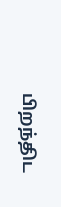பிறந்திட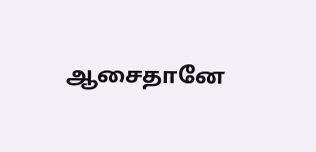ஆசைதானே